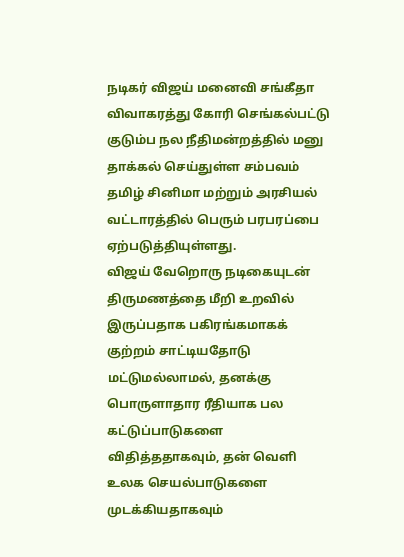நடிகர் விஜய் மனைவி சங்கீதா விவாகரத்து கோரி செங்கல்பட்டு குடும்ப நல நீதிமன்றத்தில் மனு தாக்கல் செய்துள்ள சம்பவம் தமிழ் சினிமா மற்றும் அரசியல் வட்டாரத்தில் பெரும் பரபரப்பை ஏற்படுத்தியுள்ளது.
விஜய் வேறொரு நடிகையுடன் திருமணத்தை மீறி உறவில் இருப்பதாக பகிரங்கமாகக் குற்றம் சாட்டியதோடு மட்டுமல்லாமல், தனக்கு பொருளாதார ரீதியாக பல கட்டுப்பாடுகளை விதித்ததாகவும், தன் வெளி உலக செயல்பாடுகளை முடக்கியதாகவும்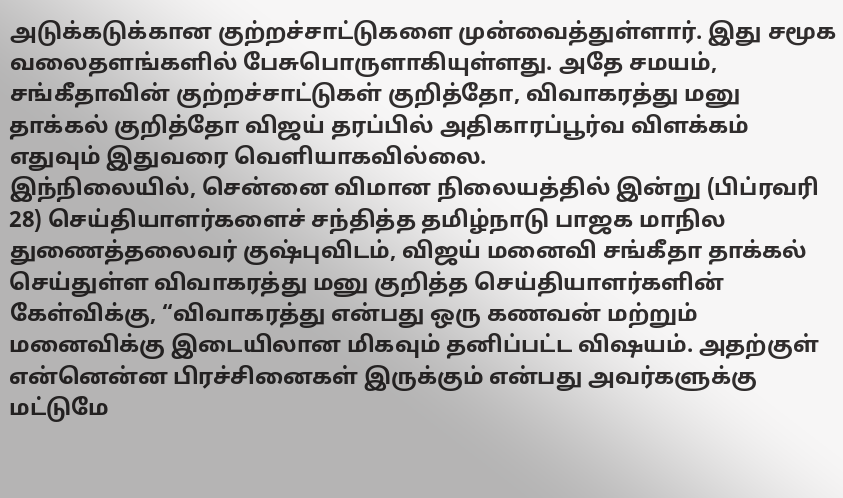அடுக்கடுக்கான குற்றச்சாட்டுகளை முன்வைத்துள்ளார். இது சமூக வலைதளங்களில் பேசுபொருளாகியுள்ளது. அதே சமயம், சங்கீதாவின் குற்றச்சாட்டுகள் குறித்தோ, விவாகரத்து மனு தாக்கல் குறித்தோ விஜய் தரப்பில் அதிகாரப்பூர்வ விளக்கம் எதுவும் இதுவரை வெளியாகவில்லை.
இந்நிலையில், சென்னை விமான நிலையத்தில் இன்று (பிப்ரவரி 28) செய்தியாளர்களைச் சந்தித்த தமிழ்நாடு பாஜக மாநில துணைத்தலைவர் குஷ்புவிடம், விஜய் மனைவி சங்கீதா தாக்கல் செய்துள்ள விவாகரத்து மனு குறித்த செய்தியாளர்களின் கேள்விக்கு, “விவாகரத்து என்பது ஒரு கணவன் மற்றும் மனைவிக்கு இடையிலான மிகவும் தனிப்பட்ட விஷயம். அதற்குள் என்னென்ன பிரச்சினைகள் இருக்கும் என்பது அவர்களுக்கு மட்டுமே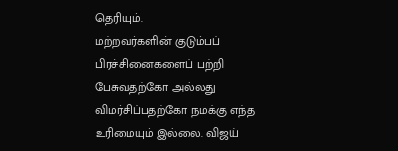தெரியும்.
மற்றவர்களின் குடும்பப் பிரச்சினைகளைப் பற்றி பேசுவதற்கோ அல்லது விமர்சிப்பதற்கோ நமக்கு எந்த உரிமையும் இல்லை. விஜய்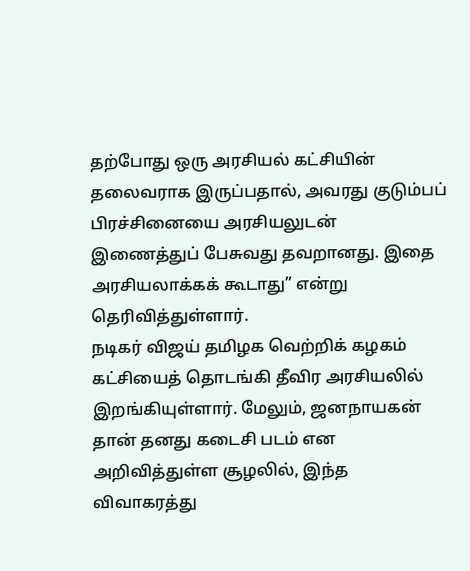தற்போது ஒரு அரசியல் கட்சியின் தலைவராக இருப்பதால், அவரது குடும்பப் பிரச்சினையை அரசியலுடன் இணைத்துப் பேசுவது தவறானது. இதை அரசியலாக்கக் கூடாது” என்று தெரிவித்துள்ளார்.
நடிகர் விஜய் தமிழக வெற்றிக் கழகம் கட்சியைத் தொடங்கி தீவிர அரசியலில் இறங்கியுள்ளார். மேலும், ஜனநாயகன் தான் தனது கடைசி படம் என அறிவித்துள்ள சூழலில், இந்த விவாகரத்து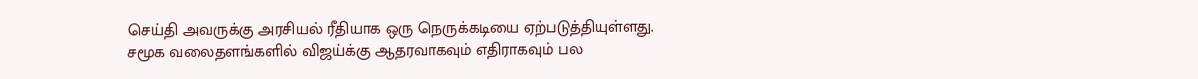செய்தி அவருக்கு அரசியல் ரீதியாக ஒரு நெருக்கடியை ஏற்படுத்தியுள்ளது.
சமூக வலைதளங்களில் விஜய்க்கு ஆதரவாகவும் எதிராகவும் பல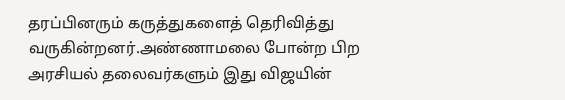தரப்பினரும் கருத்துகளைத் தெரிவித்து வருகின்றனர்.அண்ணாமலை போன்ற பிற அரசியல் தலைவர்களும் இது விஜயின்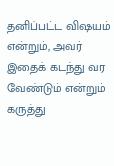தனிப்பட்ட விஷயம் என்றும், அவர் இதைக் கடந்து வர வேண்டும் என்றும் கருத்து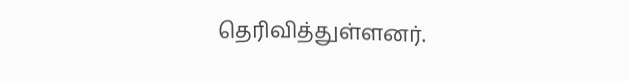தெரிவித்துள்ளனர்.